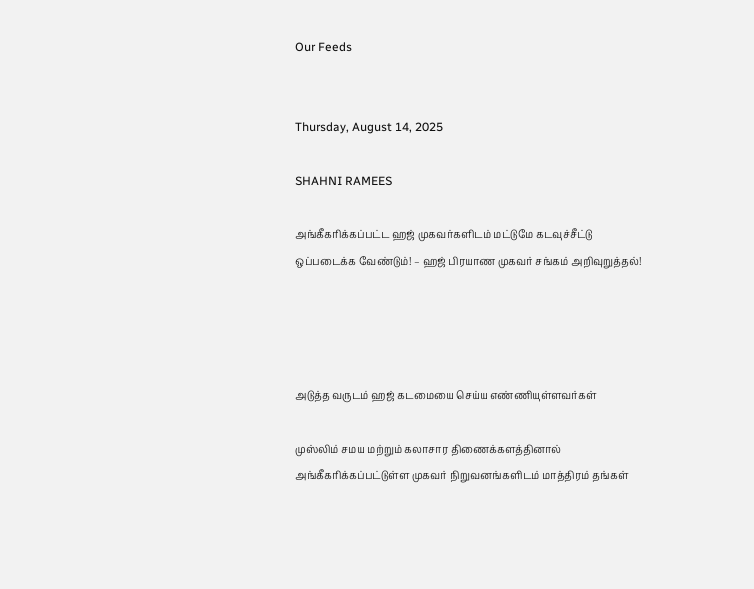Our Feeds


Thursday, August 14, 2025

SHAHNI RAMEES

அங்கீகரிக்கப்பட்ட ஹஜ் முகவர்களிடம் மட்டுமே கடவுச்சீட்டு ஒப்படைக்க வேண்டும்! – ஹஜ் பிரயாண முகவர் சங்கம் அறிவுறுத்தல்!




அடுத்த வருடம் ஹஜ் கடமையை செய்ய எண்ணியுள்ளவர்கள்

முஸ்லிம் சமய மற்றும் கலாசார திணைக்களத்தினால் அங்கீகரிக்கப்பட்டுள்ள முகவர் நிறுவனங்களிடம் மாத்திரம் தங்கள்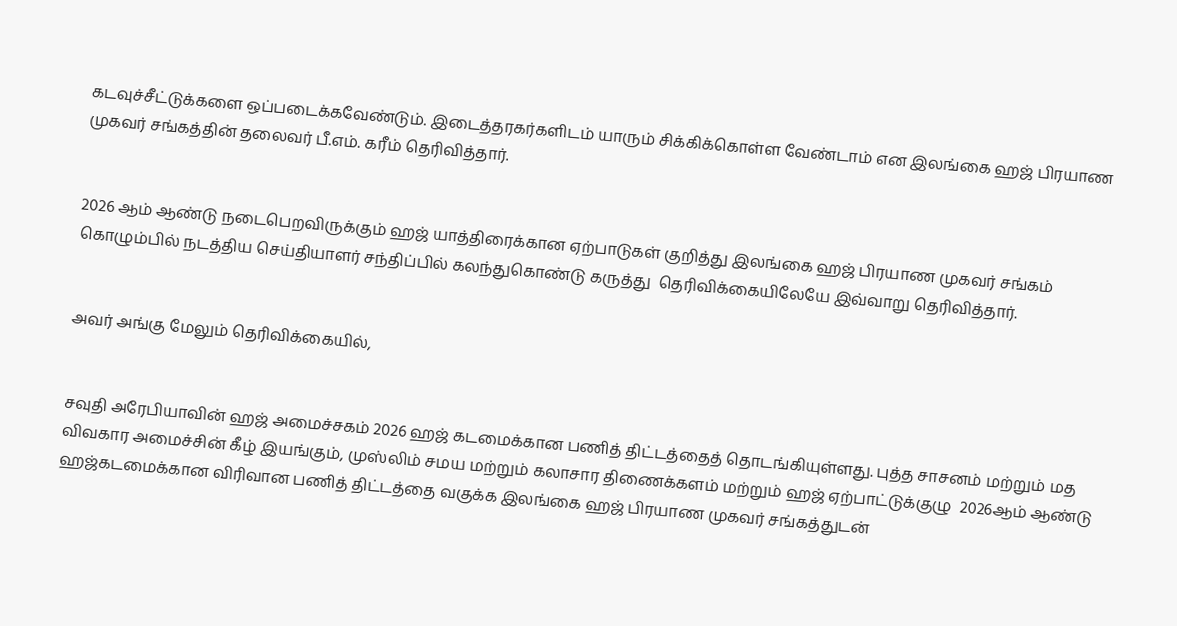கடவுச்சீட்டுக்களை ஒப்படைக்கவேண்டும். இடைத்தரகர்களிடம் யாரும் சிக்கிக்கொள்ள வேண்டாம் என இலங்கை ஹஜ் பிரயாண முகவர் சங்கத்தின் தலைவர் பீ.எம். கரீம் தெரிவித்தார்.


2026 ஆம் ஆண்டு நடைபெறவிருக்கும் ஹஜ் யாத்திரைக்கான ஏற்பாடுகள் குறித்து இலங்கை ஹஜ் பிரயாண முகவர் சங்கம்   கொழும்பில் நடத்திய செய்தியாளர் சந்திப்பில் கலந்துகொண்டு கருத்து  தெரிவிக்கையிலேயே இவ்வாறு தெரிவித்தார்.


அவர் அங்கு மேலும் தெரிவிக்கையில்,


சவுதி அரேபியாவின் ஹஜ் அமைச்சகம் 2026 ஹஜ் கடமைக்கான பணித் திட்டத்தைத் தொடங்கியுள்ளது. புத்த சாசனம் மற்றும் மத விவகார அமைச்சின் கீழ் இயங்கும், முஸ்லிம் சமய மற்றும் கலாசார திணைக்களம் மற்றும் ஹஜ் ஏற்பாட்டுக்குழு  2026ஆம் ஆண்டு ஹஜ்கடமைக்கான விரிவான பணித் திட்டத்தை வகுக்க இலங்கை ஹஜ் பிரயாண முகவர் சங்கத்துடன்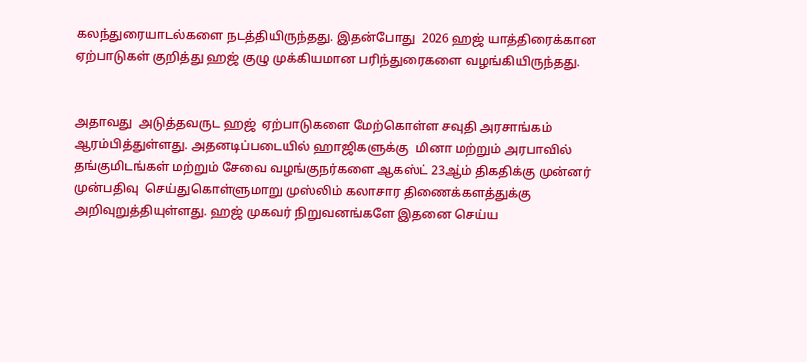கலந்துரையாடல்களை நடத்தியிருந்தது. இதன்போது  2026 ஹஜ் யாத்திரைக்கான ஏற்பாடுகள் குறித்து ஹஜ் குழு முக்கியமான பரிந்துரைகளை வழங்கியிருந்தது.


அதாவது  அடுத்தவருட ஹஜ்  ஏற்பாடுகளை மேற்கொள்ள சவுதி அரசாங்கம் ஆரம்பித்துள்ளது. அதனடிப்படையில் ஹாஜிகளுக்கு  மினா மற்றும் அரபாவில் தங்குமிடங்கள் மற்றும் சேவை வழங்குநர்களை ஆகஸ்ட் 23ஆ்ம் திகதிக்கு முன்னர் முன்பதிவு  செய்துகொள்ளுமாறு முஸ்லிம் கலாசார திணைக்களத்துக்கு அறிவுறுத்தியுள்ளது. ஹஜ் முகவர் நிறுவனங்களே இதனை செய்ய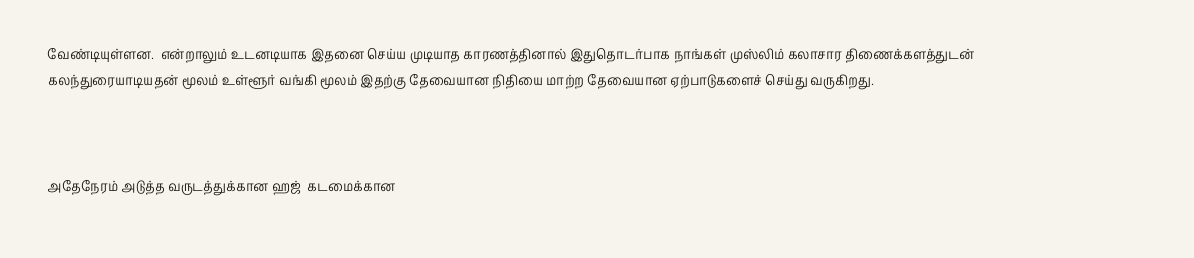வேண்டியுள்ளன.  என்றாலும் உடனடியாக இதனை செய்ய முடியாத காரணத்தினால் இதுதொடர்பாக நாங்கள் முஸ்லிம் கலாசார திணைக்களத்துடன் கலந்துரையாடியதன் மூலம் உள்ளூர் வங்கி மூலம் இதற்கு தேவையான நிதியை மாற்ற தேவையான ஏற்பாடுகளைச் செய்து வருகிறது.



அதேநேரம் அடுத்த வருடத்துக்கான ஹஜ்  கடமைக்கான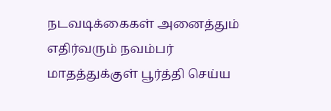நடவடிக்கைகள் அனைத்தும் எதிர்வரும் நவம்பர் மாதத்துக்குள் பூர்த்தி செய்ய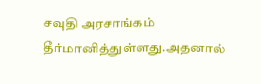சவுதி அரசாங்கம் தீர்மானித்துள்ளது.அதனால்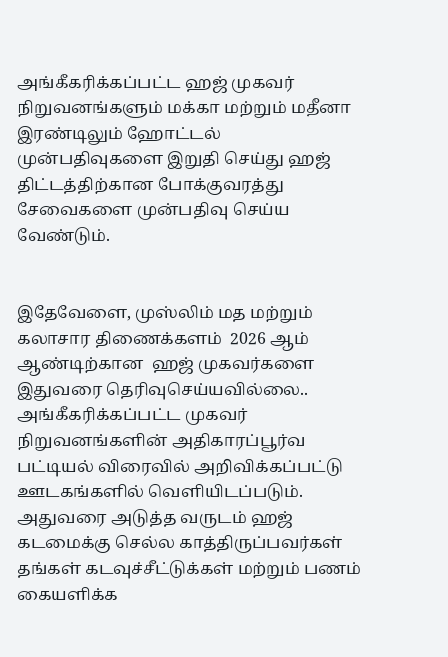அங்கீகரிக்கப்பட்ட ஹஜ் முகவர்  நிறுவனங்களும் மக்கா மற்றும் மதீனா இரண்டிலும் ஹோட்டல் முன்பதிவுகளை இறுதி செய்து ஹஜ் திட்டத்திற்கான போக்குவரத்து சேவைகளை முன்பதிவு செய்ய வேண்டும்.


இதேவேளை, முஸ்லிம் மத மற்றும் கலாசார திணைக்களம்  2026 ஆம் ஆண்டிற்கான  ஹஜ் முகவர்களை இதுவரை தெரிவுசெய்யவில்லை.. அங்கீகரிக்கப்பட்ட முகவர் நிறுவனங்களின் அதிகாரப்பூர்வ பட்டியல் விரைவில் அறிவிக்கப்பட்டு ஊடகங்களில் வெளியிடப்படும். அதுவரை அடுத்த வருடம் ஹஜ் கடமைக்கு செல்ல காத்திருப்பவர்கள் தங்கள் கடவுச்சீட்டுக்கள் மற்றும் பணம் கையளிக்க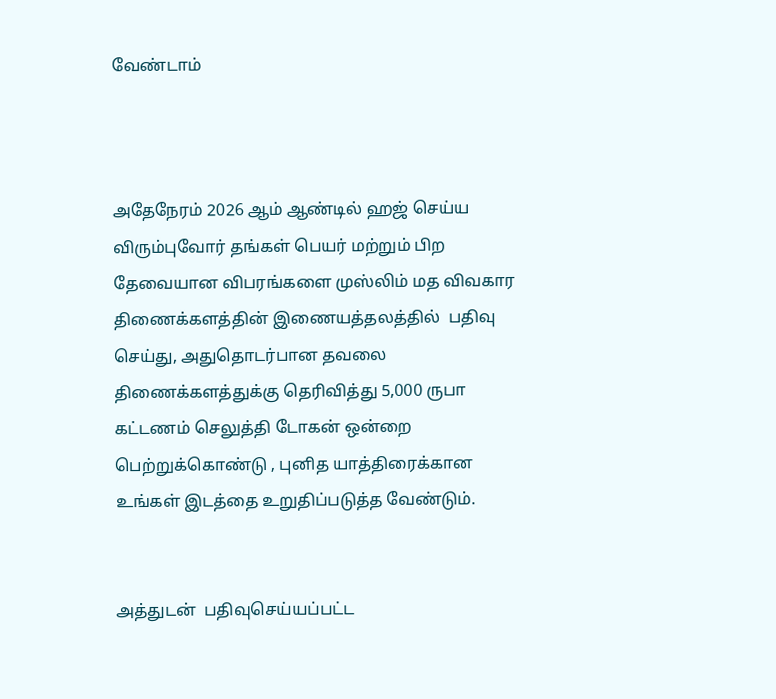வேண்டாம்



அதேநேரம் 2026 ஆம் ஆண்டில் ஹஜ் செய்ய விரும்புவோர் தங்கள் பெயர் மற்றும் பிற தேவையான விபரங்களை முஸ்லிம் மத விவகார திணைக்களத்தின் இணையத்தலத்தில்  பதிவு செய்து, அதுதொடர்பான தவலை திணைக்களத்துக்கு தெரிவித்து 5,000 ருபா கட்டணம் செலுத்தி டோகன் ஒன்றை பெற்றுக்கொண்டு , புனித யாத்திரைக்கான உங்கள் இடத்தை உறுதிப்படுத்த வேண்டும்.


அத்துடன்  பதிவுசெய்யப்பட்ட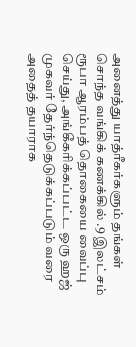அனைத்து யாத்ரீகர்களும் தங்கள் சொந்த வங்கிக் கணக்கில் .9 இலட்சம் ரூபா ஆரம்பத் தொகையை வைப்பு செய்து, அங்கீகரிக்கப்பட்ட ஒரு ஹஜ் முகவர் தேர்ந்தெடுக்கப்படும் வரை அதைத் தயாராக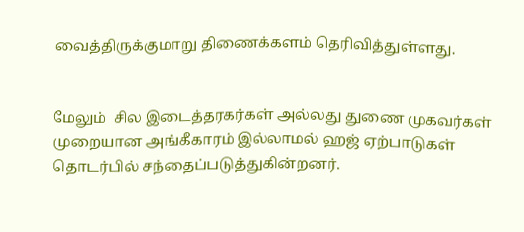வைத்திருக்குமாறு திணைக்களம் தெரிவித்துள்ளது.


மேலும்  சில இடைத்தரகர்கள் அல்லது துணை முகவர்கள் முறையான அங்கீகாரம் இல்லாமல் ஹஜ் ஏற்பாடுகள் தொடர்பில் சந்தைப்படுத்துகின்றனர்.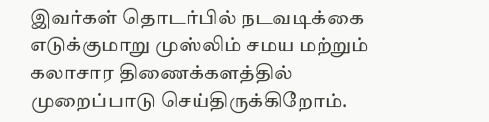இவர்கள் தொடர்பில் நடவடிக்கை எடுக்குமாறு முஸ்லிம் சமய மற்றும்  கலாசார திணைக்களத்தில் முறைப்பாடு செய்திருக்கிறோம்.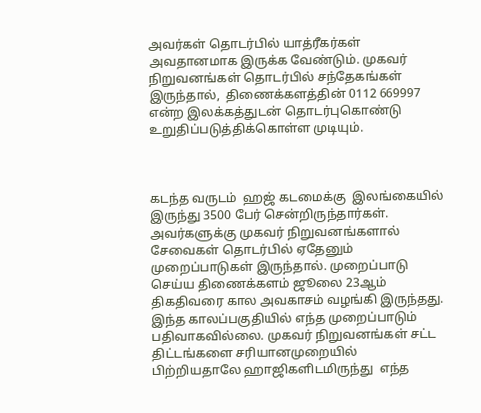அவர்கள் தொடர்பில் யாத்ரீகர்கள் அவதானமாக இருக்க வேண்டும். முகவர் நிறுவனங்கள் தொடர்பில் சந்தேகங்கள் இருந்தால்,  திணைக்களத்தின் 0112 669997 என்ற இலக்கத்துடன் தொடர்புகொண்டு உறுதிப்படுத்திக்கொள்ள முடியும்.



கடந்த வருடம்  ஹஜ் கடமைக்கு  இலங்கையில் இருந்து 3500 பேர் சென்றிருந்தார்கள். அவர்களுக்கு முகவர் நிறுவனங்களால் சேவைகள் தொடர்பில் ஏதேனும் முறைப்பாடுகள் இருந்தால். முறைப்பாடு செய்ய திணைக்களம் ஜூலை 23ஆம் திகதிவரை கால அவகாசம் வழங்கி இருந்தது. இந்த காலப்பகுதியில் எந்த முறைப்பாடும் பதிவாகவில்லை. முகவர் நிறுவனங்கள் சட்ட திட்டங்களை சரியானமுறையில் பிற்றியதாலே ஹாஜிகளிடமிருந்து  எந்த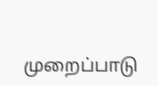முறைப்பாடு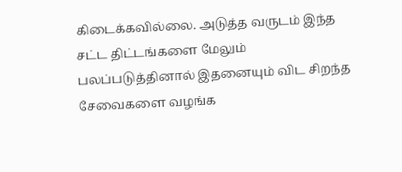கிடைக்கவில்லை. அடுத்த வருடம் இந்த சட்ட திட்டங்களை மேலும் பலப்படுத்தினால் இதனையும் விட சிறந்த சேவைகளை வழங்க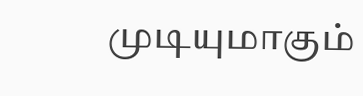முடியுமாகும்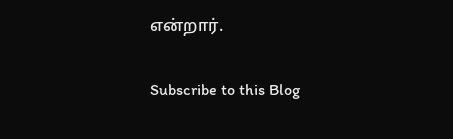என்றார்.

Subscribe to this Blog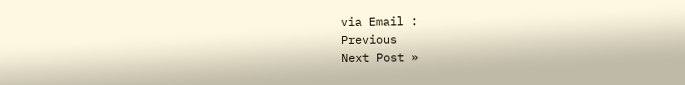via Email :
Previous
Next Post »